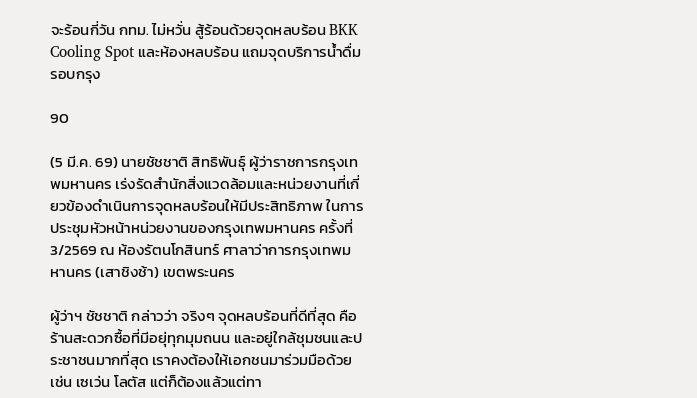จะร้อนกี่วัน กทม. ไม่หวั่น สู้ร้อนด้วยจุดหลบร้อน BKK Cooling Spot และห้องหลบร้อน แถมจุดบริการน้ำดื่มรอบกรุง

90

(5 มี.ค. 69) นายชัชชาติ สิทธิพันธุ์ ผู้ว่าราชการกรุงเทพมหานคร เร่งรัดสำนักสิ่งแวดล้อมและหน่วยงานที่เกี่ยวข้องดำเนินการจุดหลบร้อนให้มีประสิทธิภาพ ในการประชุมหัวหน้าหน่วยงานของกรุงเทพมหานคร ครั้งที่ 3/2569 ณ ห้องรัตนโกสินทร์ ศาลาว่าการกรุงเทพมหานคร (เสาชิงช้า) เขตพระนคร

ผู้ว่าฯ ชัชชาติ กล่าวว่า จริงๆ จุดหลบร้อนที่ดีที่สุด คือ ร้านสะดวกซื้อที่มีอยุ่ทุกมุมถนน และอยู่ใกล้ชุมชนและประชาชนมากที่สุด เราคงต้องให้เอกชนมาร่วมมือด้วย เช่น เซเว่น โลตัส แต่ก็ต้องแล้วแต่ทา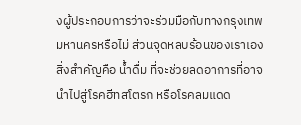งผู้ประกอบการว่าจะร่วมมือกับทางกรุงเทพมหานครหรือไม่ ส่วนจุดหลบร้อนของเราเอง สิ่งสำคัญคือ น้ำดื่ม ที่จะช่วยลดอาการที่อาจนำไปสู่โรคฮีทสโตรก หรือโรคลมแดด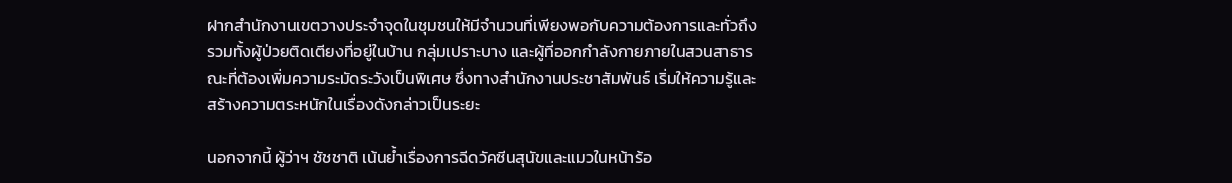ฝากสำนักงานเขตวางประจำจุดในชุมชนให้มีจำนวนที่เพียงพอกับความต้องการและทั่วถึง รวมทั้งผู้ป่วยติดเตียงที่อยู่ในบ้าน กลุ่มเปราะบาง และผู้ที่ออกกำลังกายภายในสวนสาธารณะที่ต้องเพิ่มความระมัดระวังเป็นพิเศษ ซึ่งทางสำนักงานประชาสัมพันธ์ เริ่มให้ความรู้และสร้างความตระหนักในเรื่องดังกล่าวเป็นระยะ

นอกจากนี้ ผู้ว่าฯ ชัชชาติ เน้นย้ำเรื่องการฉีดวัคซีนสุนัขและแมวในหน้าร้อ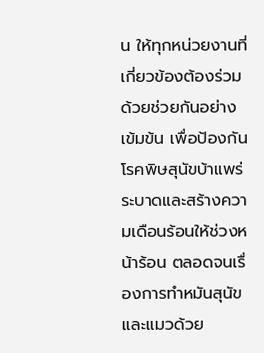น ให้ทุกหน่วยงานที่เกี่ยวข้องต้องร่วมด้วยช่วยกันอย่างเข้มข้น เพื่อป้องกันโรคพิษสุนัขบ้าแพร่ระบาดและสร้างความเดือนร้อนให้ช่วงหน้าร้อน ตลอดจนเรื่องการทำหมันสุนัขและแมวด้วย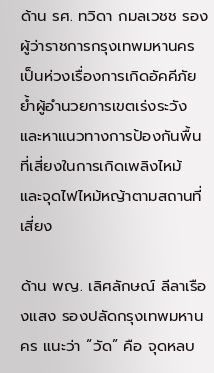ด้าน รศ. ทวิดา กมลเวชช รองผู้ว่าราชการกรุงเทพมหานคร เป็นห่วงเรื่องการเกิดอัคคีภัย ย้ำผู้อำนวยการเขตเร่งระวังและหาแนวทางการป้องกันพื้นที่เสี่ยงในการเกิดเพลิงไหม้ และจุดไฟไหม้หญ้าตามสถานที่เสี่ยง

ด้าน พญ. เลิศลักษณ์ ลีลาเรืองแสง รองปลัดกรุงเทพมหานคร แนะว่า “วัด” คือ จุดหลบ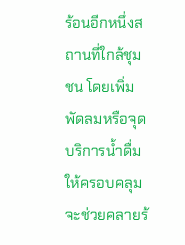ร้อนอีกหนึ่งสถานที่ใกล้ชุมชน โดยเพิ่มพัดลมหรือจุดบริการน้ำดื่มให้ครอบคลุม จะช่วยคลายร้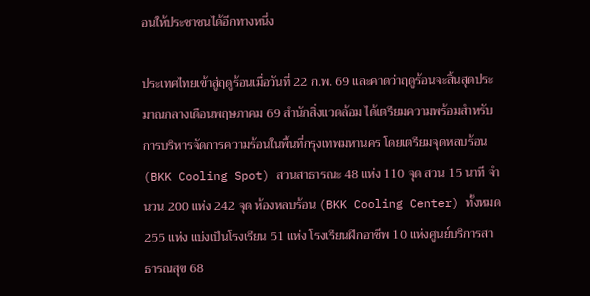อนให้ประชาชนได้อีกทางหนึ่ง

ประเทศไทยเข้าสู่ฤดูร้อนเมื่อวันที่ 22 ก.พ. 69 และคาดว่าฤดูร้อนจะสิ้นสุดประมาณกลางเดือนพฤษภาคม 69 สำนักสิ่งแวดล้อม ได้เตรียมความพร้อมสำหรับการบริหารจัดการความร้อนในพื้นที่กรุงเทพมหานคร โดยเตรียมจุดหลบร้อน (BKK Cooling Spot) สวนสาธารณะ 48 แห่ง 110 จุด สวน 15 นาที จำนวน 200 แห่ง 242 จุด ห้องหลบร้อน (BKK Cooling Center) ทั้งหมด 255 แห่ง แบ่งเป็นโรงเรียน 51 แห่ง โรงเรียนฝึกอาชีพ 10 แห่งศูนย์บริการสาธารณสุข 68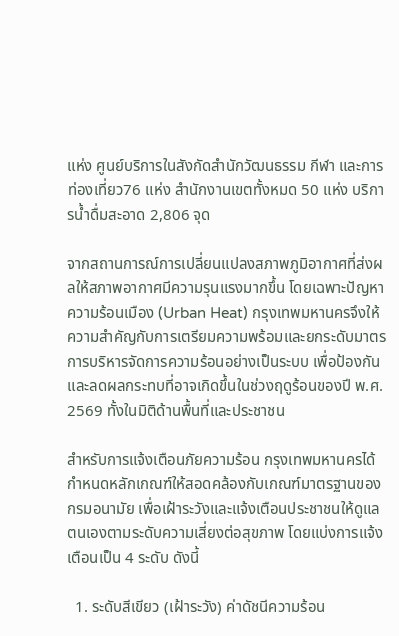แห่ง ศูนย์บริการในสังกัดสำนักวัฒนธรรม กีฬา และการท่องเที่ยว76 แห่ง สำนักงานเขตทั้งหมด 50 แห่ง บริการน้ำดื่มสะอาด 2,806 จุด

จากสถานการณ์การเปลี่ยนแปลงสภาพภูมิอากาศที่ส่งผลให้สภาพอากาศมีความรุนแรงมากขึ้น โดยเฉพาะปัญหาความร้อนเมือง (Urban Heat) กรุงเทพมหานครจึงให้ความสำคัญกับการเตรียมความพร้อมและยกระดับมาตรการบริหารจัดการความร้อนอย่างเป็นระบบ เพื่อป้องกันและลดผลกระทบที่อาจเกิดขึ้นในช่วงฤดูร้อนของปี พ.ศ. 2569 ทั้งในมิติด้านพื้นที่และประชาชน

สำหรับการแจ้งเตือนภัยความร้อน กรุงเทพมหานครได้กำหนดหลักเกณฑ์ให้สอดคล้องกับเกณฑ์มาตรฐานของกรมอนามัย เพื่อเฝ้าระวังและแจ้งเตือนประชาชนให้ดูแลตนเองตามระดับความเสี่ยงต่อสุขภาพ โดยแบ่งการแจ้งเตือนเป็น 4 ระดับ ดังนี้

  1. ระดับสีเขียว (เฝ้าระวัง) ค่าดัชนีความร้อน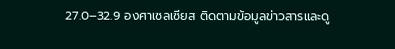27.0–32.9 องศาเซลเซียส ติดตามข้อมูลข่าวสารและดู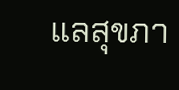แลสุขภา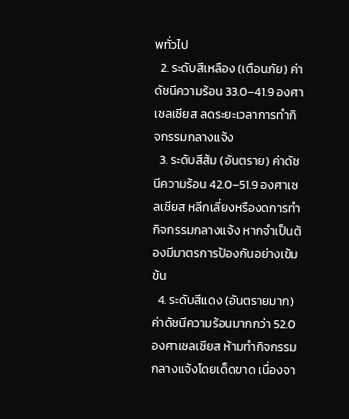พทั่วไป
  2. ระดับสีเหลือง (เตือนภัย) ค่าดัชนีความร้อน 33.0–41.9 องศาเซลเซียส ลดระยะเวลาการทำกิจกรรมกลางแจ้ง
  3. ระดับสีส้ม (อันตราย) ค่าดัชนีความร้อน 42.0–51.9 องศาเซลเซียส หลีกเลี่ยงหรืองดการทำกิจกรรมกลางแจ้ง หากจำเป็นต้องมีมาตรการป้องกันอย่างเข้มข้น
  4. ระดับสีแดง (อันตรายมาก) ค่าดัชนีความร้อนมากกว่า 52.0 องศาเซลเซียส ห้ามทำกิจกรรมกลางแจ้งโดยเด็ดขาด เนื่องจา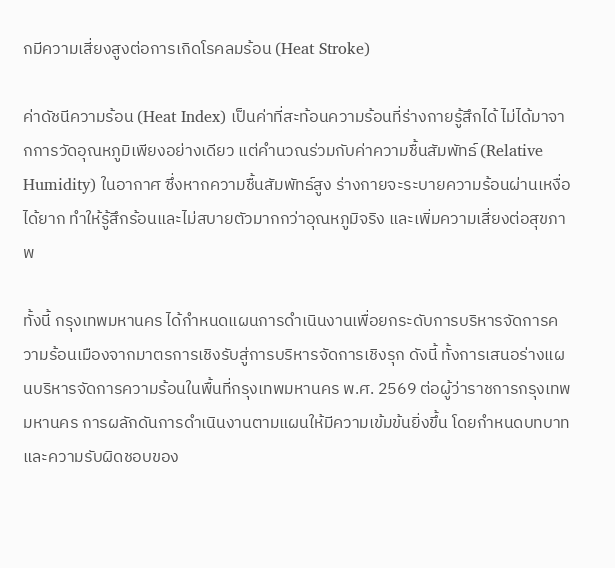กมีความเสี่ยงสูงต่อการเกิดโรคลมร้อน (Heat Stroke)

ค่าดัชนีความร้อน (Heat Index) เป็นค่าที่สะท้อนความร้อนที่ร่างกายรู้สึกได้ ไม่ได้มาจากการวัดอุณหภูมิเพียงอย่างเดียว แต่คำนวณร่วมกับค่าความชื้นสัมพัทธ์ (Relative Humidity) ในอากาศ ซึ่งหากความชื้นสัมพัทธ์สูง ร่างกายจะระบายความร้อนผ่านเหงื่อได้ยาก ทำให้รู้สึกร้อนและไม่สบายตัวมากกว่าอุณหภูมิจริง และเพิ่มความเสี่ยงต่อสุขภาพ

ทั้งนี้ กรุงเทพมหานคร ได้กำหนดแผนการดำเนินงานเพื่อยกระดับการบริหารจัดการความร้อนเมืองจากมาตรการเชิงรับสู่การบริหารจัดการเชิงรุก ดังนี้ ทั้งการเสนอร่างแผนบริหารจัดการความร้อนในพื้นที่กรุงเทพมหานคร พ.ศ. 2569 ต่อผู้ว่าราชการกรุงเทพมหานคร การผลักดันการดำเนินงานตามแผนให้มีความเข้มข้นยิ่งขึ้น โดยกำหนดบทบาทและความรับผิดชอบของ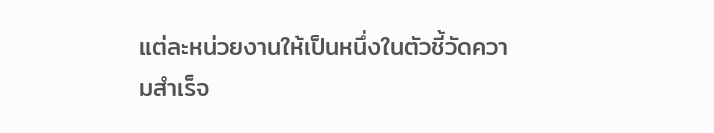แต่ละหน่วยงานให้เป็นหนึ่งในตัวชี้วัดความสำเร็จ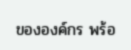ขององค์กร พร้อ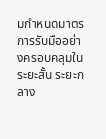มกำหนดมาตรการรับมืออย่างครอบคลุมในระยะสั้น ระยะกลาง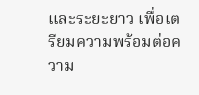และระยะยาว เพื่อเตรียมความพร้อมต่อความ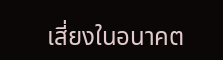เสี่ยงในอนาคต